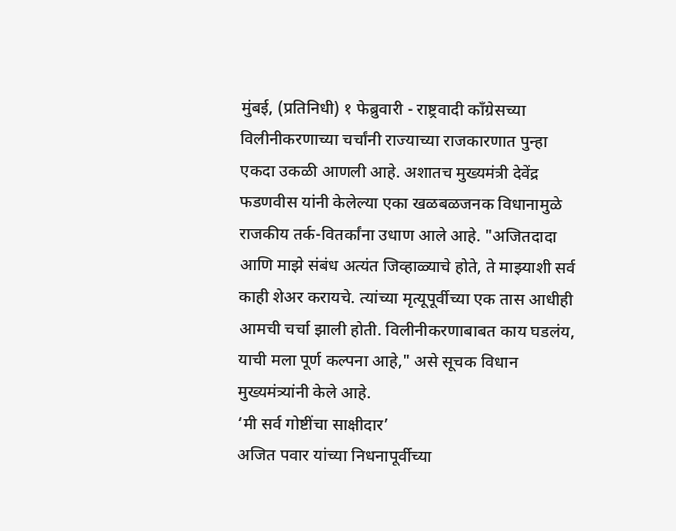मुंबई, (प्रतिनिधी) १ फेब्रुवारी - राष्ट्रवादी काँग्रेसच्या विलीनीकरणाच्या चर्चांनी राज्याच्या राजकारणात पुन्हा एकदा उकळी आणली आहे. अशातच मुख्यमंत्री देवेंद्र फडणवीस यांनी केलेल्या एका खळबळजनक विधानामुळे राजकीय तर्क-वितर्कांना उधाण आले आहे. "अजितदादा आणि माझे संबंध अत्यंत जिव्हाळ्याचे होते, ते माझ्याशी सर्व काही शेअर करायचे. त्यांच्या मृत्यूपूर्वीच्या एक तास आधीही आमची चर्चा झाली होती. विलीनीकरणाबाबत काय घडलंय, याची मला पूर्ण कल्पना आहे," असे सूचक विधान मुख्यमंत्र्यांनी केले आहे.
‘मी सर्व गोष्टींचा साक्षीदार’
अजित पवार यांच्या निधनापूर्वीच्या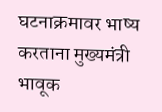घटनाक्रमावर भाष्य करताना मुख्यमंत्री भावूक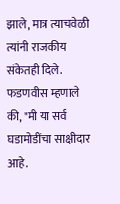झाले, मात्र त्याचवेळी त्यांनी राजकीय संकेतही दिले. फडणवीस म्हणाले की, "मी या सर्व घडामोडींचा साक्षीदार आहे.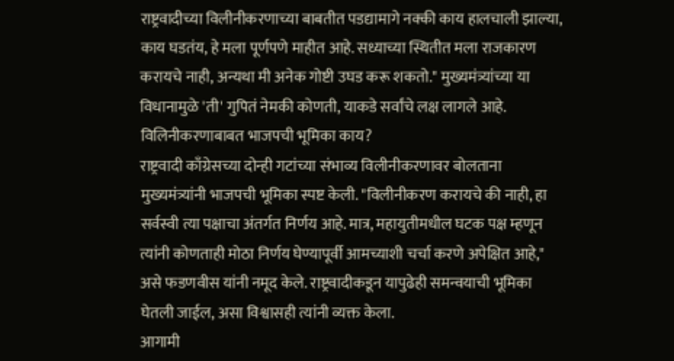राष्ट्रवादीच्या विलीनीकरणाच्या बाबतीत पडद्यामागे नक्की काय हालचाली झाल्या, काय घडतंय, हे मला पूर्णपणे माहीत आहे. सध्याच्या स्थितीत मला राजकारण करायचे नाही, अन्यथा मी अनेक गोष्टी उघड करू शकतो." मुख्यमंत्र्यांच्या या विधानामुळे 'ती' गुपितं नेमकी कोणती, याकडे सर्वांचे लक्ष लागले आहे.
विलिनीकरणाबाबत भाजपची भूमिका काय?
राष्ट्रवादी काँग्रेसच्या दोन्ही गटांच्या संभाव्य विलीनीकरणावर बोलताना मुख्यमंत्र्यांनी भाजपची भूमिका स्पष्ट केली. "विलीनीकरण करायचे की नाही, हा सर्वस्वी त्या पक्षाचा अंतर्गत निर्णय आहे. मात्र, महायुतीमधील घटक पक्ष म्हणून त्यांनी कोणताही मोठा निर्णय घेण्यापूर्वी आमच्याशी चर्चा करणे अपेक्षित आहे," असे फडणवीस यांनी नमूद केले. राष्ट्रवादीकडून यापुढेही समन्वयाची भूमिका घेतली जाईल, असा विश्वासही त्यांनी व्यक्त केला.
आगामी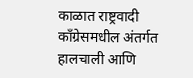काळात राष्ट्रवादी काँग्रेसमधील अंतर्गत हालचाली आणि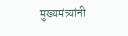मुख्यमंत्र्यांनी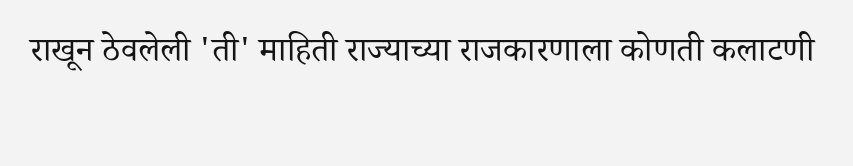राखून ठेवलेली 'ती' माहिती राज्याच्या राजकारणाला कोणती कलाटणी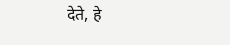देते, हे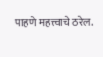पाहणे महत्त्वाचे ठरेल.